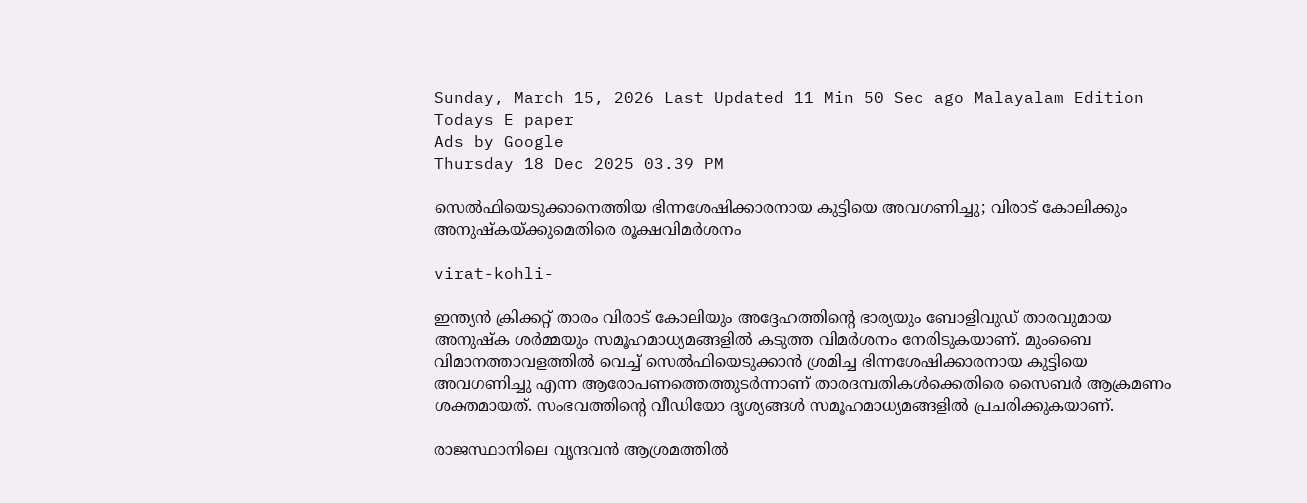Sunday, March 15, 2026 Last Updated 11 Min 50 Sec ago Malayalam Edition
Todays E paper
Ads by Google
Thursday 18 Dec 2025 03.39 PM

സെല്‍ഫിയെടുക്കാനെത്തിയ ഭിന്നശേഷിക്കാരനായ കുട്ടിയെ അവഗണിച്ചു; വിരാട് കോലിക്കും അനുഷ്‌കയ്ക്കുമെതിരെ രൂക്ഷവിമര്‍ശനം

virat-kohli-

ഇന്ത്യന്‍ ക്രിക്കറ്റ് താരം വിരാട് കോലിയും അദ്ദേഹത്തിന്റെ ഭാര്യയും ബോളിവുഡ് താരവുമായ അനുഷ്‌ക ശര്‍മ്മയും സമൂഹമാധ്യമങ്ങളില്‍ കടുത്ത വിമര്‍ശനം നേരിടുകയാണ്. മുംബൈ വിമാനത്താവളത്തില്‍ വെച്ച് സെല്‍ഫിയെടുക്കാന്‍ ശ്രമിച്ച ഭിന്നശേഷിക്കാരനായ കുട്ടിയെ അവഗണിച്ചു എന്ന ആരോപണത്തെത്തുടര്‍ന്നാണ് താരദമ്പതികള്‍ക്കെതിരെ സൈബര്‍ ആക്രമണം ശക്തമായത്. സംഭവത്തിന്റെ വീഡിയോ ദൃശ്യങ്ങള്‍ സമൂഹമാധ്യമങ്ങളില്‍ പ്രചരിക്കുകയാണ്.

രാജസ്ഥാനിലെ വൃന്ദവന്‍ ആശ്രമത്തില്‍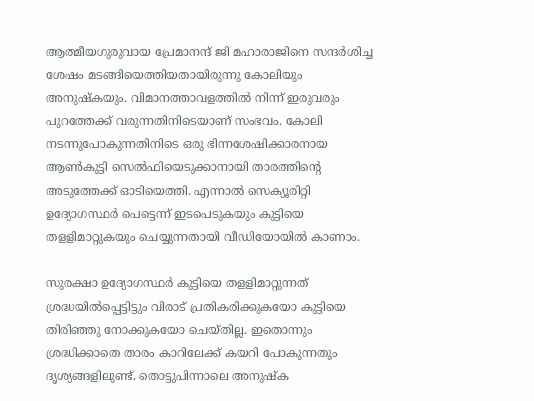ആത്മീയഗുരുവായ പ്രേമാനന്ദ് ജി മഹാരാജിനെ സന്ദര്‍ശിച്ച ശേഷം മടങ്ങിയെത്തിയതായിരുന്നു കോലിയും അനുഷ്‌കയും. വിമാനത്താവളത്തില്‍ നിന്ന് ഇരുവരും പുറത്തേക്ക് വരുന്നതിനിടെയാണ് സംഭവം. കോലി നടന്നുപോകുന്നതിനിടെ ഒരു ഭിന്നശേഷിക്കാരനായ ആണ്‍കുട്ടി സെല്‍ഫിയെടുക്കാനായി താരത്തിന്റെ അടുത്തേക്ക് ഓടിയെത്തി. എന്നാല്‍ സെക്യൂരിറ്റി ഉദ്യോഗസ്ഥര്‍ പെട്ടെന്ന് ഇടപെടുകയും കുട്ടിയെ തളളിമാറ്റുകയും ചെയ്യുന്നതായി വീഡിയോയില്‍ കാണാം.

സുരക്ഷാ ഉദ്യോഗസ്ഥര്‍ കുട്ടിയെ തളളിമാറ്റുന്നത് ശ്രദ്ധയില്‍പ്പെട്ടിട്ടും വിരാട് പ്രതികരിക്കുകയോ കുട്ടിയെ തിരിഞ്ഞു നോക്കുകയോ ചെയ്തില്ല. ഇതൊന്നും ശ്രദ്ധിക്കാതെ താരം കാറിലേക്ക് കയറി പോകുന്നതും ദൃശ്യങ്ങളിലുണ്ട്. തൊട്ടുപിന്നാലെ അനുഷ്‌ക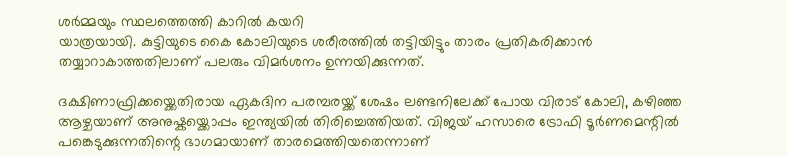ശര്‍മ്മയും സ്ഥലത്തെത്തി കാറില്‍ കയറി
യാത്രയായി. കുട്ടിയുടെ കൈ കോലിയുടെ ശരീരത്തിൽ തട്ടിയിട്ടും താരം പ്രതികരിക്കാൻ തയ്യാറാകാത്തതിലാണ് പലരും വിമർശനം ഉന്നയിക്കുന്നത്.

ദക്ഷിണാഫ്രിക്കയ്ക്കെതിരായ ഏകദിന പരമ്പരയ്ക്ക് ശേഷം ലണ്ടനിലേക്ക് പോയ വിരാട് കോലി, കഴിഞ്ഞ ആഴ്ചയാണ് അനുഷ്കയ്ക്കൊപ്പം ഇന്ത്യയിൽ തിരിച്ചെത്തിയത്. വിജയ് ഹസാരെ ട്രോഫി ടൂർണമെന്റിൽ പങ്കെടുക്കുന്നതിന്റെ ഭാഗമായാണ് താരമെത്തിയതെന്നാണ്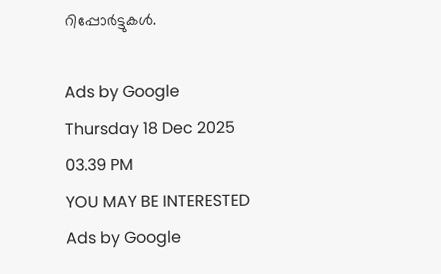റിപ്പോർട്ടുകൾ.

Ads by Google
Thursday 18 Dec 2025 03.39 PM
YOU MAY BE INTERESTED
Ads by Google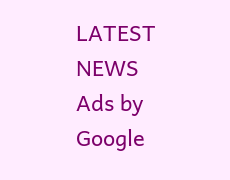LATEST NEWS
Ads by Google